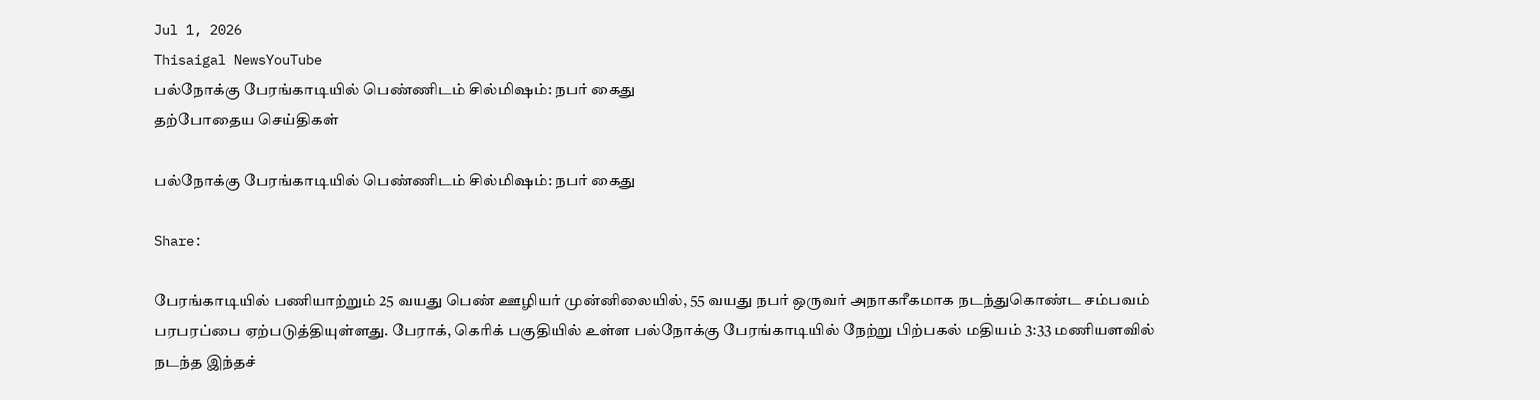Jul 1, 2026
Thisaigal NewsYouTube
பல்நோக்கு பேரங்காடியில் பெண்ணிடம் சில்மிஷம்: நபர் கைது
தற்போதைய செய்திகள்

பல்நோக்கு பேரங்காடியில் பெண்ணிடம் சில்மிஷம்: நபர் கைது

Share:

பேரங்காடியில் பணியாற்றும் 25 வயது பெண் ஊழியர் முன்னிலையில், 55 வயது நபர் ஒருவர் அநாகரீகமாக நடந்துகொண்ட சம்பவம் பரபரப்பை ஏற்படுத்தியுள்ளது. பேராக், கெரிக் பகுதியில் உள்ள பல்நோக்கு பேரங்காடியில் நேற்று பிற்பகல் மதியம் 3:33 மணியளவில் நடந்த இந்தச்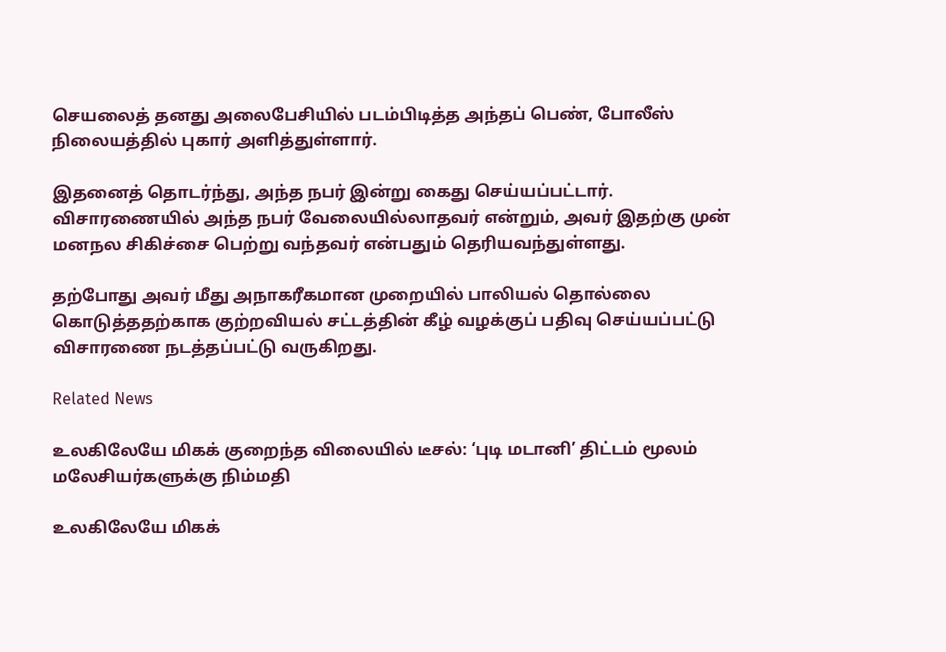செயலைத் தனது அலைபேசியில் படம்பிடித்த அந்தப் பெண், போலீஸ் நிலையத்தில் புகார் அளித்துள்ளார்.

இதனைத் தொடர்ந்து, அந்த நபர் இன்று கைது செய்யப்பட்டார். விசாரணையில் அந்த நபர் வேலையில்லாதவர் என்றும், அவர் இதற்கு முன் மனநல சிகிச்சை பெற்று வந்தவர் என்பதும் தெரியவந்துள்ளது.

தற்போது அவர் மீது அநாகரீகமான முறையில் பாலியல் தொல்லை கொடுத்ததற்காக குற்றவியல் சட்டத்தின் கீழ் வழக்குப் பதிவு செய்யப்பட்டு விசாரணை நடத்தப்பட்டு வருகிறது.

Related News

உலகிலேயே மிகக் குறைந்த விலையில் டீசல்: ‘புடி மடானி’ திட்டம் மூலம் மலேசியர்களுக்கு நிம்மதி

உலகிலேயே மிகக்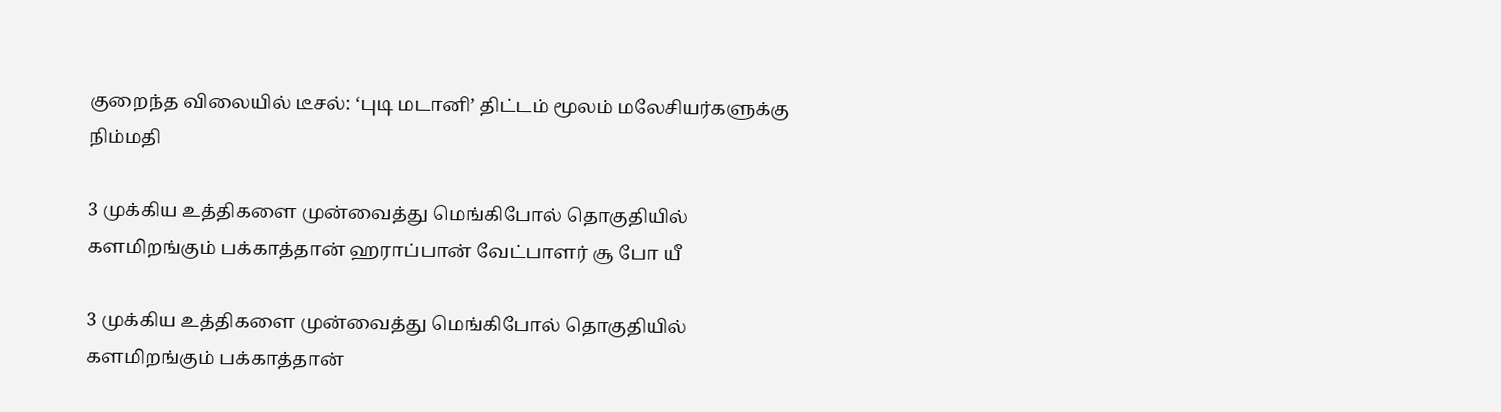குறைந்த விலையில் டீசல்: ‘புடி மடானி’ திட்டம் மூலம் மலேசியர்களுக்கு நிம்மதி

3 முக்கிய உத்திகளை முன்வைத்து மெங்கிபோல் தொகுதியில் களமிறங்கும் பக்காத்தான் ஹராப்பான் வேட்பாளர் சூ போ யீ

3 முக்கிய உத்திகளை முன்வைத்து மெங்கிபோல் தொகுதியில் களமிறங்கும் பக்காத்தான்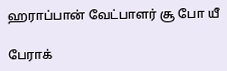ஹராப்பான் வேட்பாளர் சூ போ யீ

பேராக்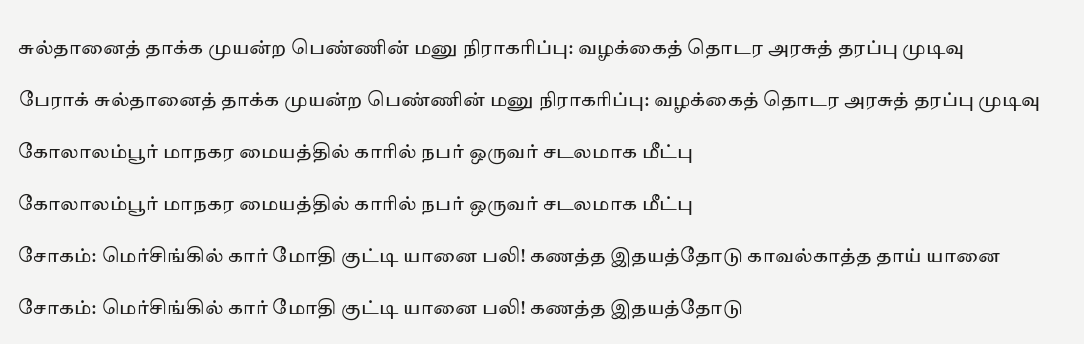சுல்தானைத் தாக்க முயன்ற பெண்ணின் மனு நிராகரிப்பு: வழக்கைத் தொடர அரசுத் தரப்பு முடிவு

பேராக் சுல்தானைத் தாக்க முயன்ற பெண்ணின் மனு நிராகரிப்பு: வழக்கைத் தொடர அரசுத் தரப்பு முடிவு

கோலாலம்பூர் மாநகர மையத்தில் காரில் நபர் ஒருவர் சடலமாக மீட்பு

கோலாலம்பூர் மாநகர மையத்தில் காரில் நபர் ஒருவர் சடலமாக மீட்பு

சோகம்: மெர்சிங்கில் கார் மோதி குட்டி யானை பலி! கணத்த இதயத்தோடு காவல்காத்த தாய் யானை

சோகம்: மெர்சிங்கில் கார் மோதி குட்டி யானை பலி! கணத்த இதயத்தோடு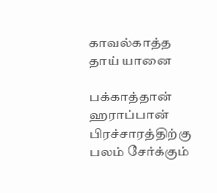காவல்காத்த தாய் யானை

பக்காத்தான் ஹராப்பான் பிரச்சாரத்திற்கு பலம் சேர்க்கும்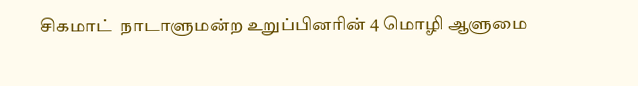சிகமாட்  நாடாளுமன்ற உறுப்பினரின் 4 மொழி ஆளுமை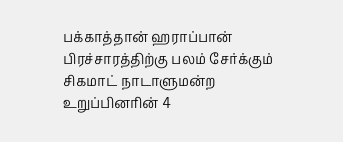பக்காத்தான் ஹராப்பான் பிரச்சாரத்திற்கு பலம் சேர்க்கும் சிகமாட் நாடாளுமன்ற உறுப்பினரின் 4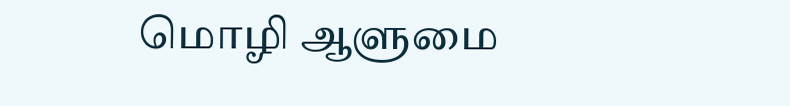மொழி ஆளுமை